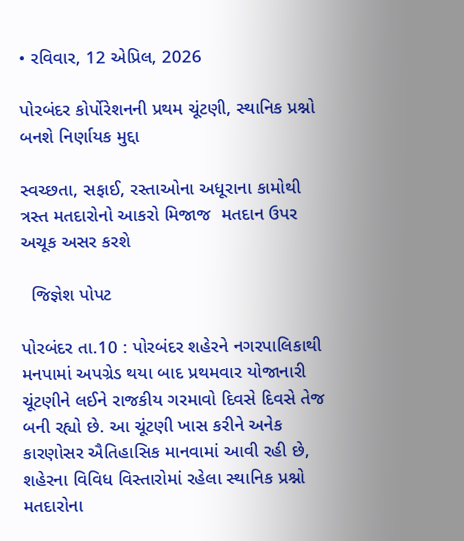• રવિવાર, 12 એપ્રિલ, 2026

પોરબંદર કોર્પોરેશનની પ્રથમ ચૂંટણી, સ્થાનિક પ્રશ્નો બનશે નિર્ણાયક મુદ્દા

સ્વચ્છતા, સફાઈ, રસ્તાઓના અધૂરાના કામોથી ત્રસ્ત મતદારોનો આકરો મિજાજ  મતદાન ઉપર અચૂક અસર કરશે

  જિજ્ઞેશ પોપટ

પોરબંદર તા.10 : પોરબંદર શહેરને નગરપાલિકાથી મનપામાં અપગ્રેડ થયા બાદ પ્રથમવાર યોજાનારી ચૂંટણીને લઈને રાજકીય ગરમાવો દિવસે દિવસે તેજ બની રહ્યો છે. આ ચૂંટણી ખાસ કરીને અનેક કારણોસર ઐતિહાસિક માનવામાં આવી રહી છે, શહેરના વિવિધ વિસ્તારોમાં રહેલા સ્થાનિક પ્રશ્નો મતદારોના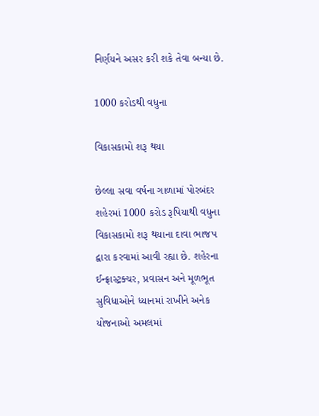નિર્ણયને અસર કરી શકે તેવા બન્યા છે.

1000 કરોડથી વધુના

વિકાસકામો શરૂ થયા

છેલ્લા સવા વર્ષના ગાળામાં પોરબંદર શહેરમાં 1000 કરોડ રૂપિયાથી વધુના વિકાસકામો શરૂ થયાના દાવા ભાજપ દ્વારા કરવામાં આવી રહ્યા છે. શહેરના ઈન્ફ્રાસ્ટ્રક્ચર, પ્રવાસન અને મૂળભૂત સુવિધાઓને ધ્યાનમાં રાખીને અનેક યોજનાઓ અમલમાં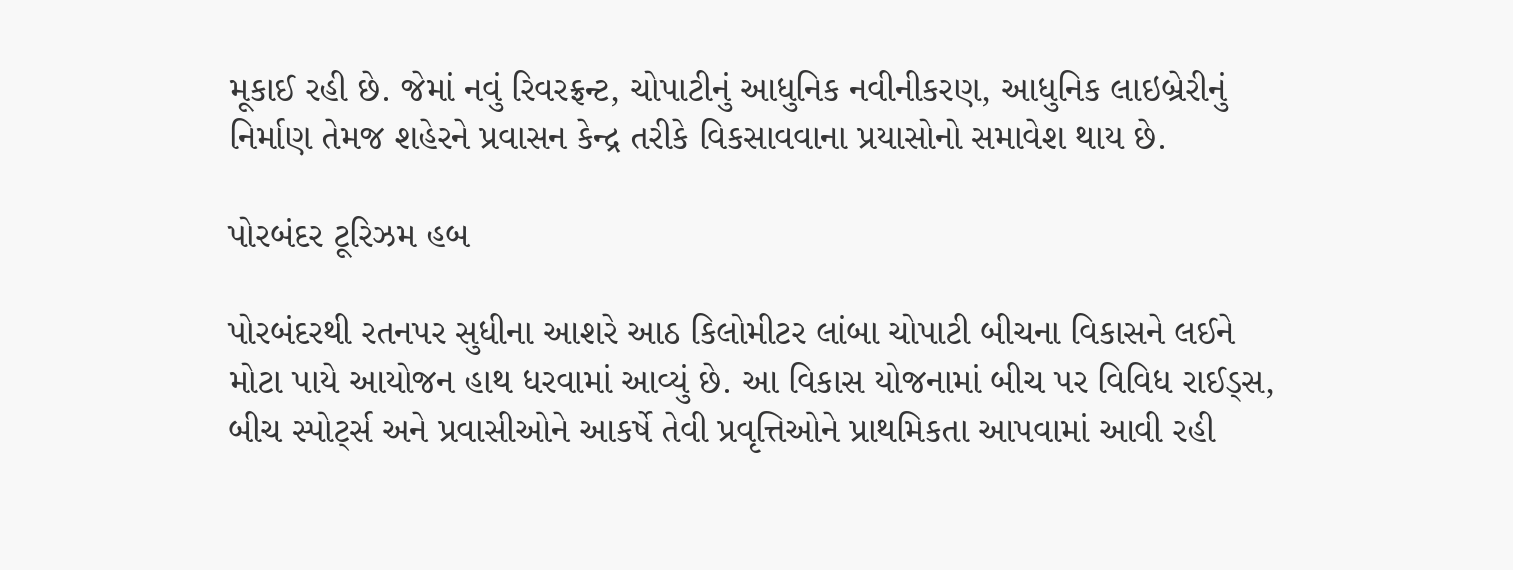મૂકાઈ રહી છે. જેમાં નવું રિવરફ્રન્ટ, ચોપાટીનું આધુનિક નવીનીકરણ, આધુનિક લાઇબ્રેરીનું નિર્માણ તેમજ શહેરને પ્રવાસન કેન્દ્ર તરીકે વિકસાવવાના પ્રયાસોનો સમાવેશ થાય છે.

પોરબંદર ટૂરિઝમ હબ

પોરબંદરથી રતનપર સુધીના આશરે આઠ કિલોમીટર લાંબા ચોપાટી બીચના વિકાસને લઈને મોટા પાયે આયોજન હાથ ધરવામાં આવ્યું છે. આ વિકાસ યોજનામાં બીચ પર વિવિધ રાઈડ્સ, બીચ સ્પોર્ટ્સ અને પ્રવાસીઓને આકર્ષે તેવી પ્રવૃત્તિઓને પ્રાથમિકતા આપવામાં આવી રહી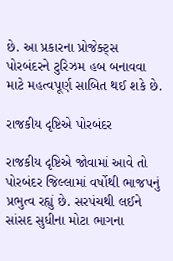છે. આ પ્રકારના પ્રોજેક્ટ્સ પોરબંદરને ટુરિઝમ હબ બનાવવા માટે મહત્વપૂર્ણ સાબિત થઈ શકે છે.

રાજકીય દૃષ્ટિએ પોરબંદર

રાજકીય દૃષ્ટિએ જોવામાં આવે તો પોરબંદર જિલ્લામાં વર્ષોથી ભાજપનું પ્રભુત્વ રહ્યું છે. સરપંચથી લઈને સાંસદ સુધીના મોટા ભાગના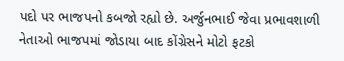પદો પર ભાજપનો કબજો રહ્યો છે. અર્જુનભાઈ જેવા પ્રભાવશાળી નેતાઓ ભાજપમાં જોડાયા બાદ કોંગ્રેસને મોટો ફટકો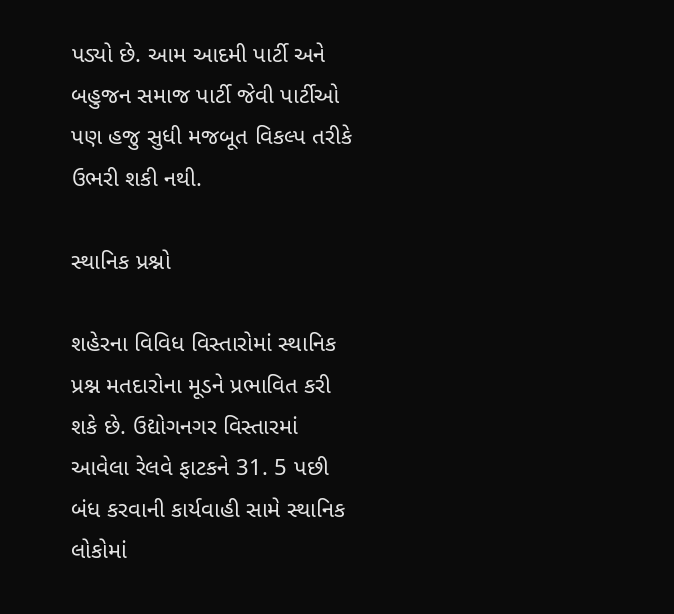પડ્યો છે. આમ આદમી પાર્ટી અને બહુજન સમાજ પાર્ટી જેવી પાર્ટીઓ પણ હજુ સુધી મજબૂત વિકલ્પ તરીકે ઉભરી શકી નથી.

સ્થાનિક પ્રશ્નો

શહેરના વિવિધ વિસ્તારોમાં સ્થાનિક પ્રશ્ન મતદારોના મૂડને પ્રભાવિત કરી શકે છે. ઉદ્યોગનગર વિસ્તારમાં આવેલા રેલવે ફાટકને 31. 5 પછી બંધ કરવાની કાર્યવાહી સામે સ્થાનિક લોકોમાં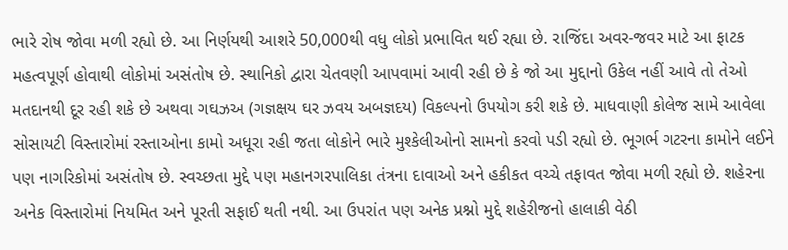ભારે રોષ જોવા મળી રહ્યો છે. આ નિર્ણયથી આશરે 50,000થી વધુ લોકો પ્રભાવિત થઈ રહ્યા છે. રાજિંદા અવર-જવર માટે આ ફાટક મહત્વપૂર્ણ હોવાથી લોકોમાં અસંતોષ છે. સ્થાનિકો દ્વારા ચેતવણી આપવામાં આવી રહી છે કે જો આ મુદ્દાનો ઉકેલ નહીં આવે તો તેઓ મતદાનથી દૂર રહી શકે છે અથવા ગઘઝઅ (ગજ્ઞક્ષય ઘર ઝવય અબજ્ઞદય) વિકલ્પનો ઉપયોગ કરી શકે છે. માધવાણી કોલેજ સામે આવેલા સોસાયટી વિસ્તારોમાં રસ્તાઓના કામો અધૂરા રહી જતા લોકોને ભારે મુશ્કેલીઓનો સામનો કરવો પડી રહ્યો છે. ભૂગર્ભ ગટરના કામોને લઈને પણ નાગરિકોમાં અસંતોષ છે. સ્વચ્છતા મુદ્દે પણ મહાનગરપાલિકા તંત્રના દાવાઓ અને હકીકત વચ્ચે તફાવત જોવા મળી રહ્યો છે. શહેરના અનેક વિસ્તારોમાં નિયમિત અને પૂરતી સફાઈ થતી નથી. આ ઉપરાંત પણ અનેક પ્રશ્નો મુદ્દે શહેરીજનો હાલાકી વેઠી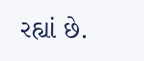રહ્યાં છે.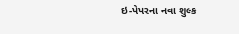ઇ-પેપરના નવા શુલ્ક